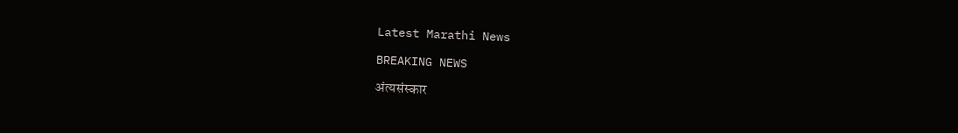Latest Marathi News

BREAKING NEWS

अंत्यसंस्कार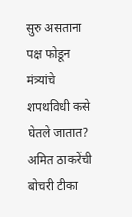सुरु असताना पक्ष फोडून मंत्र्यांचे शपथविधी कसे घेतले जातात? अमित ठाकरेंची बोचरी टीका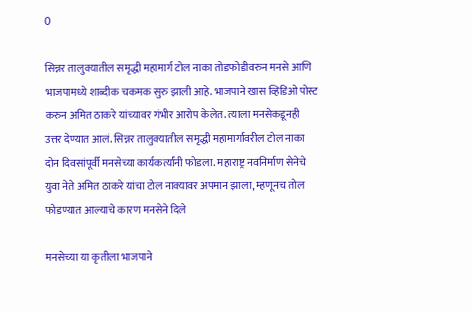0

सिन्नर तालुक्यातील समृद्धी महामार्ग टोल नाका तोडफोडीवरुन मनसे आणि भाजपामध्ये शाब्दीक चकमक सुरु झाली आहे. भाजपाने खास व्हिडिओ पोस्ट करुन अमित ठाकरे यांच्यावर गंभीर आरोप केलेत. त्याला मनसेकडूनही उत्तर देण्यात आलं. सिन्नर तालुक्यातील समृद्धी महामार्गावरील टोल नाका दोन दिवसांपूर्वी मनसेच्या कार्यकर्त्यांनी फोडला. महाराष्ट्र नवनिर्माण सेनेचे युवा नेते अमित ठाकरे यांचा टोल नाक्यावर अपमान झाला, म्हणूनच तोल फोडण्यात आल्याचे कारण मनसेने दिले

मनसेच्या या कृतीला भाजपाने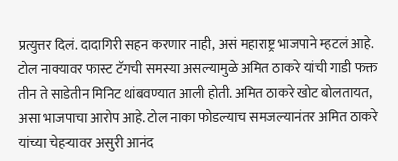प्रत्युत्तर दिलं. दादागिरी सहन करणार नाही, असं महाराष्ट्र भाजपाने म्हटलं आहे. टोल नाक्यावर फास्ट टॅगची समस्या असल्यामुळे अमित ठाकरे यांची गाडी फक्त तीन ते साडेतीन मिनिट थांबवण्यात आली होती. अमित ठाकरे खोट बोलतायत, असा भाजपाचा आरोप आहे. टोल नाका फोडल्याच समजल्यानंतर अमित ठाकरे यांच्या चेहऱ्यावर असुरी आनंद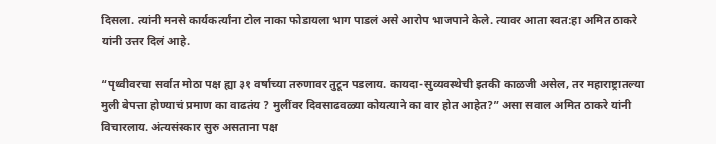दिसला. त्यांनी मनसे कार्यकर्त्यांना टोल नाका फोडायला भाग पाडलं असे आरोप भाजपाने केले. त्यावर आता स्वत:हा अमित ठाकरे यांनी उत्तर दिलं आहे.

“पृथ्वीवरचा सर्वात मोठा पक्ष ह्या ३१ वर्षाच्या तरुणावर तुटून पडलाय. कायदा-सुव्यवस्थेची इतकी काळजी असेल, तर महाराष्ट्रातल्या मुली बेपत्ता होण्याचं प्रमाण का वाढतंय ? मुलींवर दिवसाढवळ्या कोयत्याने का वार होत आहेत?” असा सवाल अमित ठाकरे यांनी विचारलाय. अंत्यसंस्कार सुरु असताना पक्ष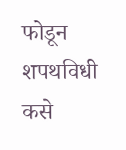फोडून शपथविधी कसे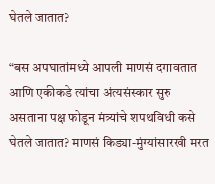घेतले जातात?

“बस अपघातांमध्ये आपली माणसं दगावतात आणि एकीकडे त्यांचा अंत्यसंस्कार सुरु असताना पक्ष फोडून मंत्र्यांचे शपथविधी कसे घेतले जातात? माणसं किड्या-मुंग्यांसारखी मरत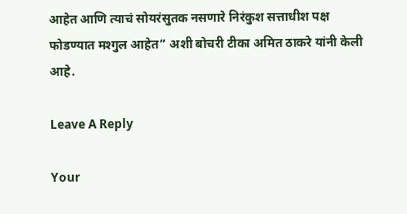आहेत आणि त्याचं सोयरंसुतक नसणारे निरंकुश सत्ताधीश पक्ष फोडण्यात मश्गुल आहेत” अशी बोचरी टीका अमित ठाकरे यांनी केली आहे.

Leave A Reply

Your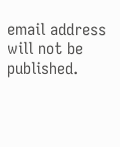email address will not be published.